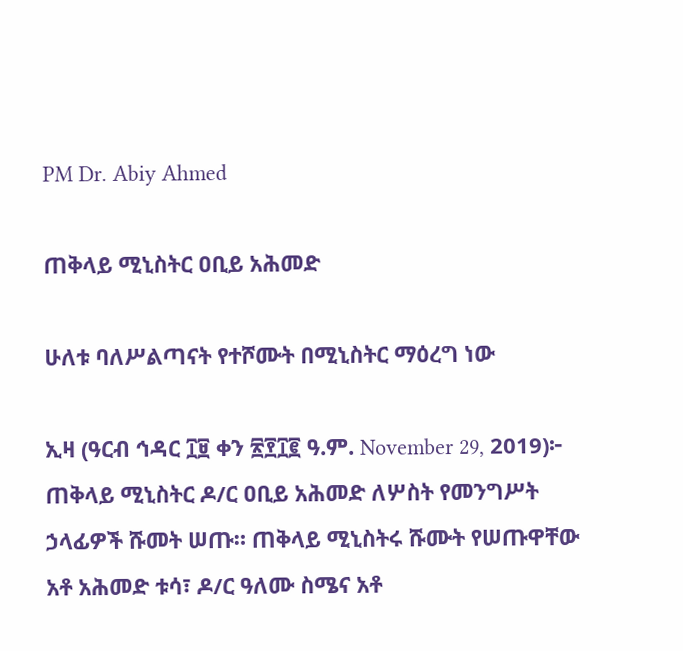PM Dr. Abiy Ahmed

ጠቅላይ ሚኒስትር ዐቢይ አሕመድ

ሁለቱ ባለሥልጣናት የተሾሙት በሚኒስትር ማዕረግ ነው

ኢዛ (ዓርብ ኅዳር ፲፱ ቀን ፳፻፲፪ ዓ.ም. November 29, 2019)፦ ጠቅላይ ሚኒስትር ዶ/ር ዐቢይ አሕመድ ለሦስት የመንግሥት ኃላፊዎች ሹመት ሠጡ። ጠቅላይ ሚኒስትሩ ሹሙት የሠጡዋቸው አቶ አሕመድ ቱሳ፣ ዶ/ር ዓለሙ ስሜና አቶ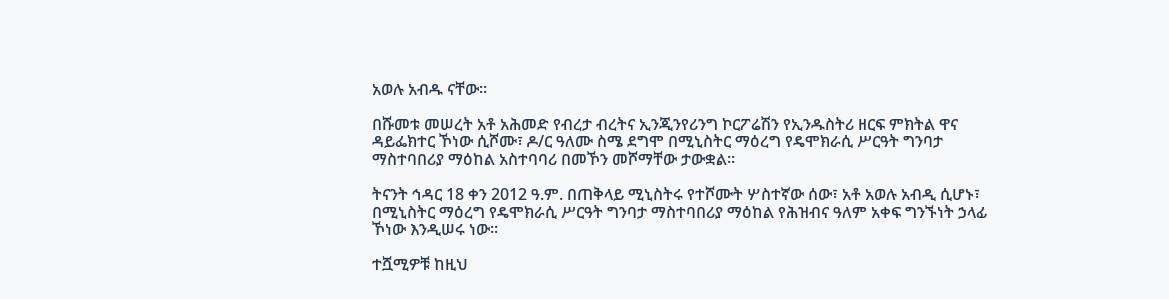አወሉ አብዱ ናቸው።

በሹመቱ መሠረት አቶ አሕመድ የብረታ ብረትና ኢንጂንየሪንግ ኮርፖሬሽን የኢንዱስትሪ ዘርፍ ምክትል ዋና ዳይፌክተር ኾነው ሲሾሙ፣ ዶ/ር ዓለሙ ስሜ ደግሞ በሚኒስትር ማዕረግ የዴሞክራሲ ሥርዓት ግንባታ ማስተባበሪያ ማዕከል አስተባባሪ በመኾን መሾማቸው ታውቋል።

ትናንት ኅዳር 18 ቀን 2012 ዓ.ም. በጠቅላይ ሚኒስትሩ የተሾሙት ሦስተኛው ሰው፣ አቶ አወሉ አብዲ ሲሆኑ፣ በሚኒስትር ማዕረግ የዴሞክራሲ ሥርዓት ግንባታ ማስተባበሪያ ማዕከል የሕዝብና ዓለም አቀፍ ግንኙነት ኃላፊ ኾነው እንዲሠሩ ነው።

ተሿሚዎቹ ከዚህ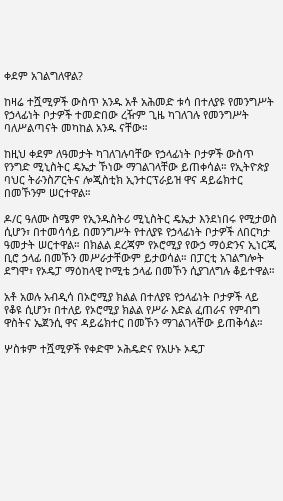ቀደም አገልግለዋል?

ከዛሬ ተሿሚዎች ውስጥ አንዱ አቶ አሕመድ ቱሳ በተለያዩ የመንግሥት የኃላፊነት ቦታዎች ተመድበው ረዥም ጊዜ ካገለገሉ የመንግሥት ባለሥልጣናት መካከል አንዱ ናቸው።

ከዚህ ቀደም ለዓመታት ካገለገሉባቸው የኃላፊነት ቦታዎች ውስጥ የንግድ ሚኒስትር ዴኤታ ኾነው ማገልገላቸው ይጠቀሳል። የኢትዮጵያ ባህር ትራንስፖርትና ሎጂስቲክ ኢንተርፕራይዝ ዋና ዳይሬክተር በመኾንም ሠርተዋል።

ዶ/ር ዓለሙ ስሜም የኢንዱስትሪ ሚኒስትር ዴኤታ እንደነበሩ የሚታወስ ሲሆን፣ በተመሳሳይ በመንግሥት የተለያዩ የኃላፊነት ቦታዎች ለበርካታ ዓመታት ሠርተዋል። በክልል ደረጃም የኦሮሚያ የውኃ ማዕድንና ኢነርጂ ቢሮ ኃላፊ በመኾን መሥራታቸውም ይታወሳል። በፓርቲ አገልግሎት ደግሞ፣ የኦዴፓ ማዕከላዊ ኮሚቴ ኃላፊ በመኾን ሲያገለግሉ ቆይተዋል።

አቶ አወሉ አብዲሳ በኦሮሚያ ክልል በተለያዩ የኃላፊነት ቦታዎች ላይ የቆዩ ሲሆን፣ በተለይ የኦሮሚያ ክልል የሥራ እድል ፈጠራና የምብግ ዋስትና ኤጀንሲ ዋና ዳይሬክተር በመኾን ማገልገላቸው ይጠቅሳል።

ሦስቱም ተሿሚዎች የቀድሞ ኦሕዴድና የአሁኑ ኦዴፓ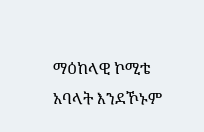ማዕከላዊ ኮሚቴ አባላት እንደኾኑም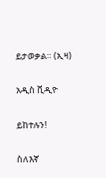ይታወቃል። (ኢዛ)

አዲስ ቪዲዮ

ይከተሉን!

ስለእኛ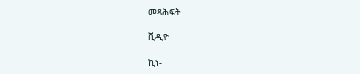መጻሕፍት

ቪዲዮ

ኪነ-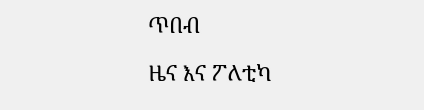ጥበብ

ዜና እና ፖለቲካ